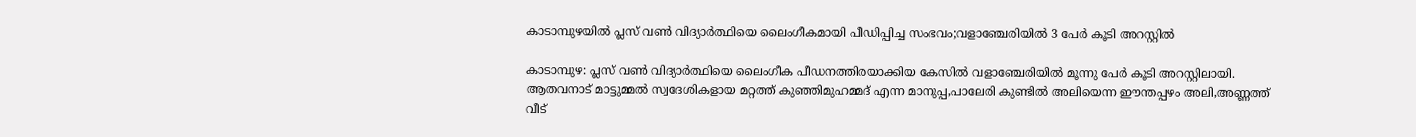കാടാമ്പുഴയില്‍ പ്ലസ് വണ്‍ വിദ്യാര്‍ത്ഥിയെ ലൈംഗീകമായി പീഡിപ്പിച്ച സംഭവം;വളാഞ്ചേരിയില്‍ 3 പേര്‍ കൂടി അറസ്റ്റില്‍

കാടാമ്പുഴ: പ്ലസ് വണ്‍ വിദ്യാര്‍ത്ഥിയെ ലൈംഗീക പീഡനത്തിരയാക്കിയ കേസില്‍ വളാഞ്ചേരിയില്‍ മൂന്നു പേര്‍ കൂടി അറസ്റ്റിലായി. ആതവനാട് മാട്ടുമ്മല്‍ സ്വദേശികളായ മറ്റത്ത് കുഞ്ഞിമുഹമ്മദ് എന്ന മാനുപ്പ,പാലേരി കുണ്ടില്‍ അലിയെന്ന ഈന്തപ്പഴം അലി,അണ്ണത്ത് വീട്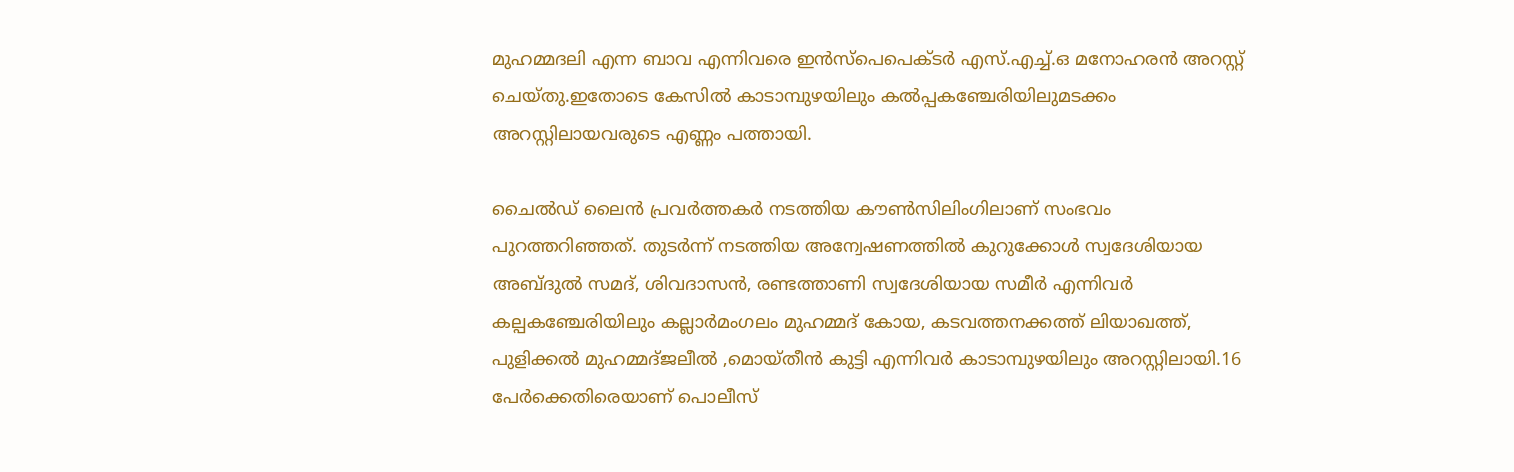മുഹമ്മദലി എന്ന ബാവ എന്നിവരെ ഇന്‍സ്‌പെപെക്ടര്‍ എസ്.എച്ച്.ഒ മനോഹരന്‍ അറസ്റ്റ് ചെയ്തു.ഇതോടെ കേസില്‍ കാടാമ്പുഴയിലും കല്‍പ്പകഞ്ചേരിയിലുമടക്കം അറസ്റ്റിലായവരുടെ എണ്ണം പത്തായി.

ചൈല്‍ഡ് ലൈന്‍ പ്രവര്‍ത്തകര്‍ നടത്തിയ കൗണ്‍സിലിംഗിലാണ് സംഭവം പുറത്തറിഞ്ഞത്. തുടര്‍ന്ന് നടത്തിയ അന്വേഷണത്തില്‍ കുറുക്കോള്‍ സ്വദേശിയായ അബ്ദുല്‍ സമദ്, ശിവദാസന്‍, രണ്ടത്താണി സ്വദേശിയായ സമീര്‍ എന്നിവര്‍ കല്പകഞ്ചേരിയിലും കല്ലാര്‍മംഗലം മുഹമ്മദ് കോയ, കടവത്തനക്കത്ത് ലിയാഖത്ത്, പുളിക്കല്‍ മുഹമ്മദ്ജലീല്‍ ,മൊയ്തീന്‍ കുട്ടി എന്നിവര്‍ കാടാമ്പുഴയിലും അറസ്റ്റിലായി.16 പേര്‍ക്കെതിരെയാണ് പൊലീസ്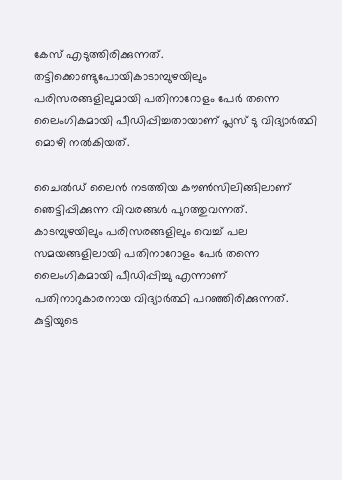കേസ് എടുത്തിരിക്കുന്നത്. തട്ടിക്കൊണ്ടുപോയികാടാമ്പുഴയിലും പരിസരങ്ങളിലുമായി പതിനാറോളം പേര്‍ തന്നെ ലൈംഗികമായി പീഡിപ്പിച്ചതായാണ് പ്ലസ് ടു വിദ്യാര്‍ത്ഥി മൊഴി നല്‍കിയത്.

ചൈല്‍ഡ് ലൈന്‍ നടത്തിയ കൗണ്‍സിലിങ്ങിലാണ് ഞെട്ടിപ്പിക്കുന്ന വിവരങ്ങള്‍ പുറത്തുവന്നത്. കാടമ്പുഴയിലും പരിസരങ്ങളിലും വെച്ച് പല സമയങ്ങളിലായി പതിനാറോളം പേര്‍ തന്നെ ലൈംഗികമായി പീഡിപ്പിച്ചു എന്നാണ് പതിനാറുകാരനായ വിദ്യാര്‍ത്ഥി പറഞ്ഞിരിക്കുന്നത്. കുട്ടിയുടെ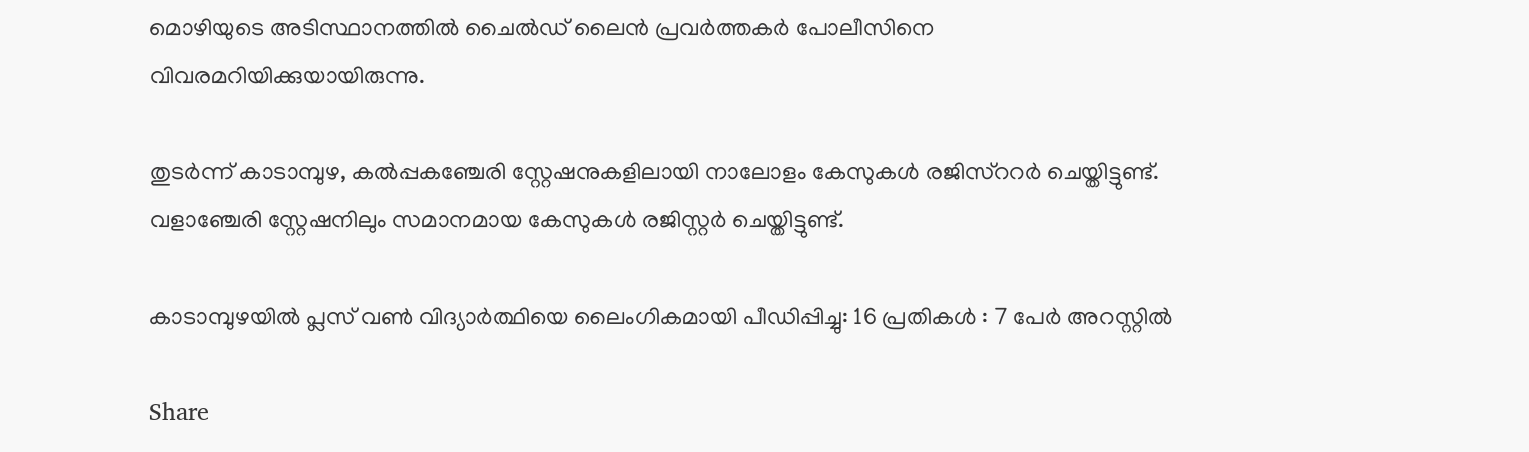മൊഴിയുടെ അടിസ്ഥാനത്തില്‍ ചൈല്‍ഡ് ലൈന്‍ പ്രവര്‍ത്തകര്‍ പോലീസിനെ വിവരമറിയിക്കുയായിരുന്നു.

തുടര്‍ന്ന് കാടാമ്പുഴ, കല്‍പ്പകഞ്ചേരി സ്റ്റേഷനുകളിലായി നാലോളം കേസുകള്‍ രജിസ്ററര്‍ ചെയ്തിട്ടുണ്ട്. വളാഞ്ചേരി സ്റ്റേഷനിലും സമാനമായ കേസുകള്‍ രജിസ്റ്റര്‍ ചെയ്തിട്ടുണ്ട്.

കാടാമ്പുഴയില്‍ പ്ലസ് വണ്‍ വിദ്യാര്‍ത്ഥിയെ ലൈംഗികമായി പീഡിപ്പിച്ചു: 16 പ്രതികള്‍ : 7 പേര്‍ അറസ്റ്റില്‍

Share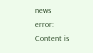news
error: Content is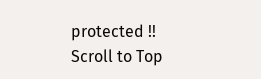protected !!
Scroll to Top